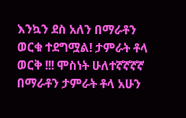እንኳን ደስ አለን በማራቶን ወርቁ ተደግሟል! ታምራት ቶላ ወርቅ !!! ሞስነት ሁለተኛኛኛኛ በማራቶን ታምራት ቶላ አሁን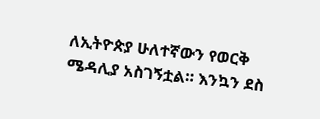ለኢትዮጵያ ሁለተኛውን የወርቅ ሜዳሊያ አስገኝቷል። እንኳን ደስ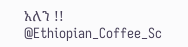አለን !! @Ethiopian_Coffee_Sc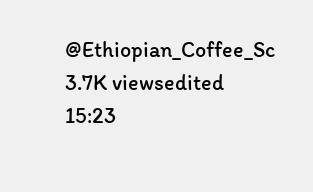@Ethiopian_Coffee_Sc 3.7K viewsedited 15:23